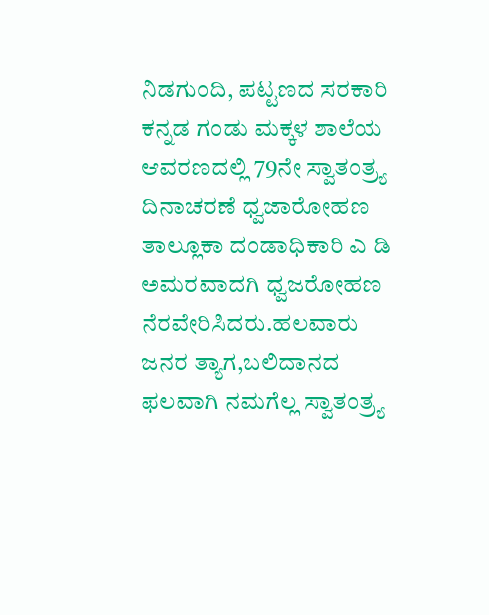ನಿಡಗುಂದಿ, ಪಟ್ಟಣದ ಸರಕಾರಿ ಕನ್ನಡ ಗಂಡು ಮಕ್ಕಳ ಶಾಲೆಯ ಆವರಣದಲ್ಲಿ 79ನೇ ಸ್ವಾತಂತ್ರ್ಯ ದಿನಾಚರಣೆ ಧ್ವಜಾರೋಹಣ ತಾಲ್ಲೂಕಾ ದಂಡಾಧಿಕಾರಿ ಎ ಡಿ ಅಮರವಾದಗಿ ಧ್ವಜರೋಹಣ ನೆರವೇರಿಸಿದರು.ಹಲವಾರು ಜನರ ತ್ಯಾಗ,ಬಲಿದಾನದ ಫಲವಾಗಿ ನಮಗೆಲ್ಲ ಸ್ವಾತಂತ್ರ್ಯ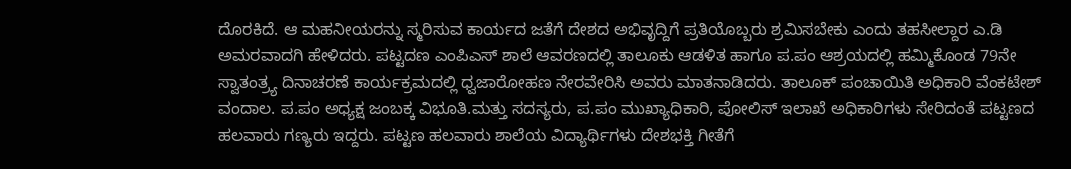ದೊರಕಿದೆ. ಆ ಮಹನೀಯರನ್ನು ಸ್ಮರಿಸುವ ಕಾರ್ಯದ ಜತೆಗೆ ದೇಶದ ಅಭಿವೃದ್ದಿಗೆ ಪ್ರತಿಯೊಬ್ಬರು ಶ್ರಮಿಸಬೇಕು ಎಂದು ತಹಸೀಲ್ದಾರ ಎ.ಡಿ ಅಮರವಾದಗಿ ಹೇಳಿದರು. ಪಟ್ಟದಣ ಎಂಪಿಎಸ್ ಶಾಲೆ ಆವರಣದಲ್ಲಿ ತಾಲೂಕು ಆಡಳಿತ ಹಾಗೂ ಪ.ಪಂ ಆಶ್ರಯದಲ್ಲಿ ಹಮ್ಮಿಕೊಂಡ 79ನೇ ಸ್ವಾತಂತ್ರ್ಯ ದಿನಾಚರಣೆ ಕಾರ್ಯಕ್ರಮದಲ್ಲಿ ಧ್ವಜಾರೋಹಣ ನೇರವೇರಿಸಿ ಅವರು ಮಾತನಾಡಿದರು. ತಾಲೂಕ್ ಪಂಚಾಯಿತಿ ಅಧಿಕಾರಿ ವೆಂಕಟೇಶ್ ವಂದಾಲ. ಪ.ಪಂ ಅಧ್ಯಕ್ಷ ಜಂಬಕ್ಕ ವಿಭೂತಿ.ಮತ್ತು ಸದಸ್ಯರು, ಪ.ಪಂ ಮುಖ್ಯಾಧಿಕಾರಿ, ಪೋಲಿಸ್ ಇಲಾಖೆ ಅಧಿಕಾರಿಗಳು ಸೇರಿದಂತೆ ಪಟ್ಟಣದ ಹಲವಾರು ಗಣ್ಯರು ಇದ್ದರು. ಪಟ್ಟಣ ಹಲವಾರು ಶಾಲೆಯ ವಿದ್ಯಾರ್ಥಿಗಳು ದೇಶಭಕ್ತಿ ಗೀತೆಗೆ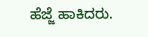ಹೆಜ್ಜೆ ಹಾಕಿದರು.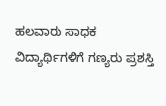ಹಲವಾರು ಸಾಧಕ ವಿದ್ಯಾರ್ಥಿಗಳಿಗೆ ಗಣ್ಯರು ಪ್ರಶಸ್ತಿ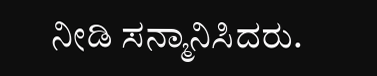ನೀಡಿ ಸನ್ಮಾನಿಸಿದರು.